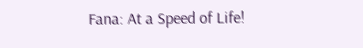Fana: At a Speed of Life!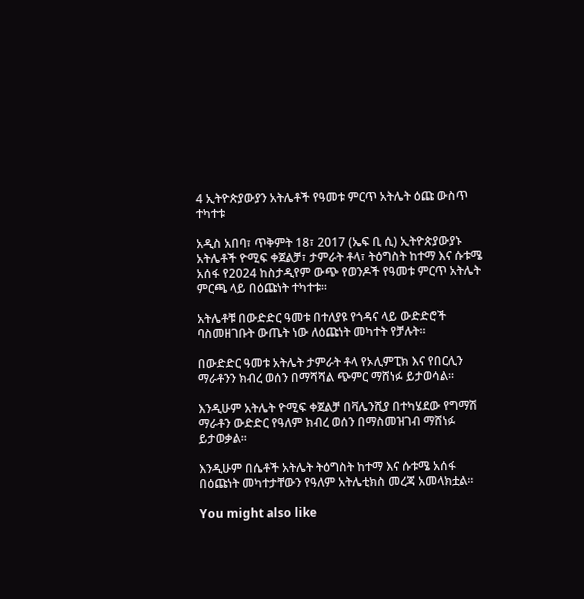4 ኢትዮጵያውያን አትሌቶች የዓመቱ ምርጥ አትሌት ዕጩ ውስጥ ተካተቱ

አዲስ አበባ፣ ጥቅምት 18፣ 2017 (ኤፍ ቢ ሲ) ኢትዮጵያውያኑ አትሌቶች ዮሚፍ ቀጀልቻ፣ ታምራት ቶላ፣ ትዕግስት ከተማ እና ሱቱሜ አሰፋ የ2024 ከስታዲየም ውጭ የወንዶች የዓመቱ ምርጥ አትሌት ምርጫ ላይ በዕጩነት ተካተቱ፡፡

አትሌቶቹ በውድድር ዓመቱ በተለያዩ የጎዳና ላይ ውድድሮች ባስመዘገቡት ውጤት ነው ለዕጩነት መካተት የቻሉት።

በውድድር ዓመቱ አትሌት ታምራት ቶላ የኦሊምፒክ እና የበርሊን ማራቶንን ክብረ ወሰን በማሻሻል ጭምር ማሸነፉ ይታወሳል፡፡

እንዲሁም አትሌት ዮሚፍ ቀጀልቻ በቫሌንሺያ በተካሄደው የግማሽ ማራቶን ውድድር የዓለም ክብረ ወሰን በማስመዝገብ ማሸነፉ ይታወቃል፡፡

እንዲሁም በሴቶች አትሌት ትዕግስት ከተማ እና ሱቱሜ አሰፋ በዕጩነት መካተታቸውን የዓለም አትሌቲክስ መረጃ አመላክቷል፡፡

You might also like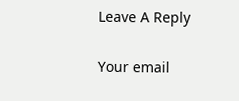Leave A Reply

Your email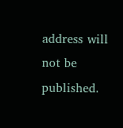address will not be published.